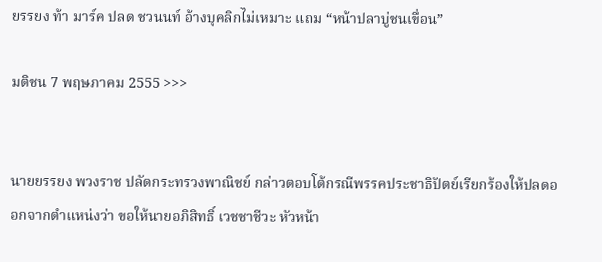ยรรยง ท้า มาร์ค ปลด ชวนนท์ อ้างบุคลิกไม่เหมาะ แถม “หน้าปลาบู่ชนเขื่อน”

มติชน 7 พฤษภาคม 2555 >>>


นายยรรยง พวงราช ปลัดกระทรวงพาณิชย์ กล่าวตอบโต้กรณีพรรคประชาธิปัตย์เรียกร้องให้ปลดออกจากตำแหน่งว่า ขอให้นายอภิสิทธิ์ เวชชาชีวะ หัวหน้า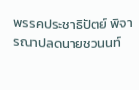พรรคประชาธิปัตย์ พิจารณาปลดนายชวนนท์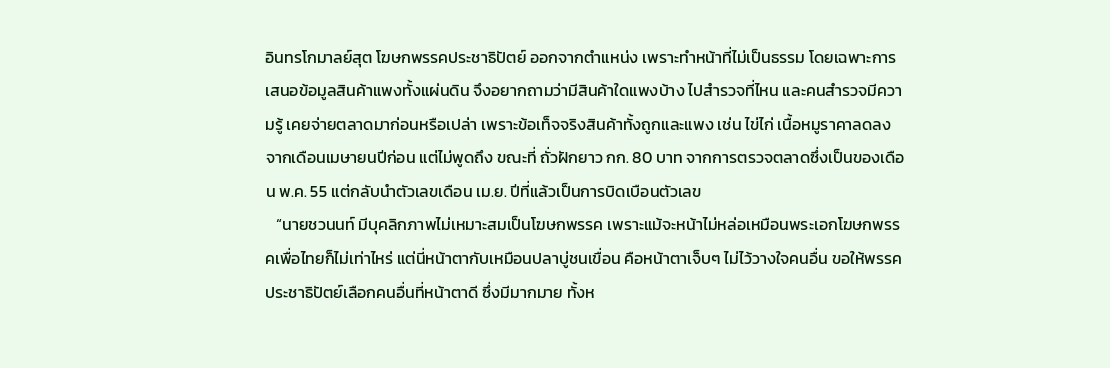อินทรโกมาลย์สุต โฆษกพรรคประชาธิปัตย์ ออกจากตำแหน่ง เพราะทำหน้าที่ไม่เป็นธรรม โดยเฉพาะการเสนอข้อมูลสินค้าแพงทั้งแผ่นดิน จึงอยากถามว่ามีสินค้าใดแพงบ้าง ไปสำรวจที่ไหน และคนสำรวจมีความรู้ เคยจ่ายตลาดมาก่อนหรือเปล่า เพราะข้อเท็จจริงสินค้าทั้งถูกและแพง เช่น ไข่ไก่ เนื้อหมูราคาลดลงจากเดือนเมษายนปีก่อน แต่ไม่พูดถึง ขณะที่ ถั่วฝักยาว กก. 80 บาท จากการตรวจตลาดซึ่งเป็นของเดือน พ.ค. 55 แต่กลับนำตัวเลขเดือน เม.ย. ปีที่แล้วเป็นการบิดเบือนตัวเลข
   “นายชวนนท์ มีบุคลิกภาพไม่เหมาะสมเป็นโฆษกพรรค เพราะแม้จะหน้าไม่หล่อเหมือนพระเอกโฆษกพรรคเพื่อไทยก็ไม่เท่าไหร่ แต่นี่หน้าตากับเหมือนปลาบู่ชนเขื่อน คือหน้าตาเจ็บๆ ไม่ไว้วางใจคนอื่น ขอให้พรรคประชาธิปัตย์เลือกคนอื่นที่หน้าตาดี ซึ่งมีมากมาย ทั้งห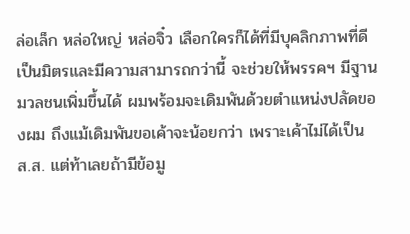ล่อเล็ก หล่อใหญ่ หล่อจิ๋ว เลือกใครก็ได้ที่มีบุคลิกภาพที่ดีเป็นมิตรและมีความสามารถกว่านี้ จะช่วยให้พรรคฯ มีฐานมวลชนเพิ่มขึ้นได้ ผมพร้อมจะเดิมพันด้วยตำแหน่งปลัดของผม ถึงแม้เดิมพันขอเค้าจะน้อยกว่า เพราะเค้าไม่ได้เป็น ส.ส. แต่ท้าเลยถ้ามีข้อมู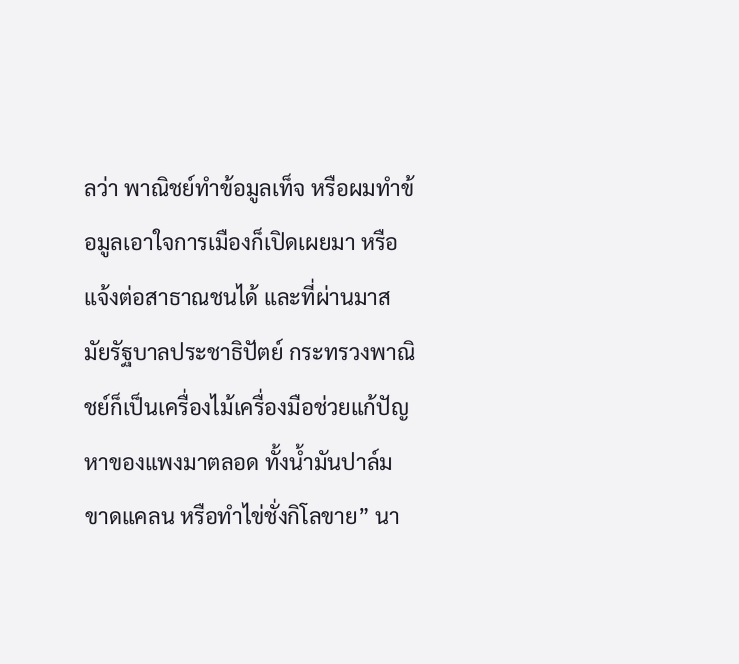ลว่า พาณิชย์ทำข้อมูลเท็จ หรือผมทำข้อมูลเอาใจการเมืองก็เปิดเผยมา หรือแจ้งต่อสาธาณชนได้ และที่ผ่านมาสมัยรัฐบาลประชาธิปัตย์ กระทรวงพาณิชย์ก็เป็นเครื่องไม้เครื่องมือช่วยแก้ปัญหาของแพงมาตลอด ทั้งน้ำมันปาล์มขาดแคลน หรือทำไข่ชั่งกิโลขาย” นา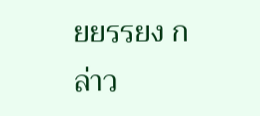ยยรรยง กล่าว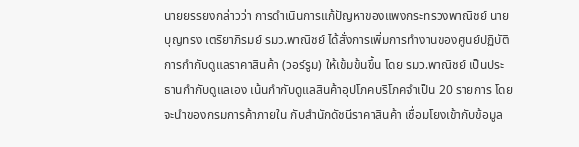นายยรรยงกล่าวว่า การดำเนินการแก้ปัญหาของแพงกระทรวงพาณิชย์ นายบุญทรง เตริยาภิรมย์ รมว.พาณิชย์ ได้สั่งการเพิ่มการทำงานของศูนย์ปฏิบัติการกำกับดูแลราคาสินค้า (วอร์รูม) ให้เข้มข้นขึ้น โดย รมว.พาณิชย์ เป็นประธานกำกับดูแลเอง เน้นกำกับดูแลสินค้าอุปโภคบริโภคจำเป็น 20 รายการ โดยจะนำของกรมการค้าภายใน กับสำนักดัชนีราคาสินค้า เชื่อมโยงเข้ากับข้อมูล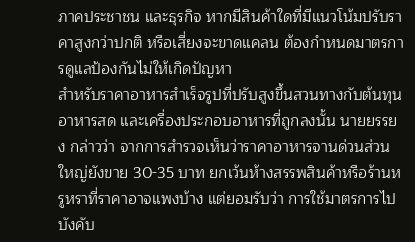ภาคประชาชน และธุรกิจ หากมีสินค้าใดที่มีแนวโน้มปรับราคาสูงกว่าปกติ หรือเสี่ยงจะขาดแคลน ต้องกำหนดมาตรการดูแลป้องกันไม่ให้เกิดปัญหา
สำหรับราคาอาหารสำเร็จรูปที่ปรับสูงขึ้นสวนทางกับต้นทุนอาหารสด และเครื่องประกอบอาหารที่ถูกลงนั้น นายยรรยง กล่าวว่า จากการสำรวจเห็นว่าราคาอาหารจานด่วนส่วนใหญ่ยังขาย 30-35 บาท ยกเว้นห้างสรรพสินค้าหรือร้านหรูหราที่ราคาอาจแพงบ้าง แต่ยอมรับว่า การใช้มาตรการไปบังคับ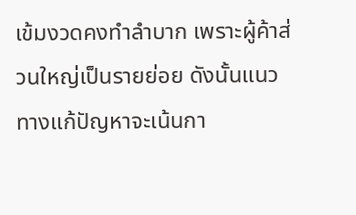เข้มงวดคงทำลำบาก เพราะผู้ค้าส่วนใหญ่เป็นรายย่อย ดังนั้นแนวทางแก้ปัญหาจะเน้นกา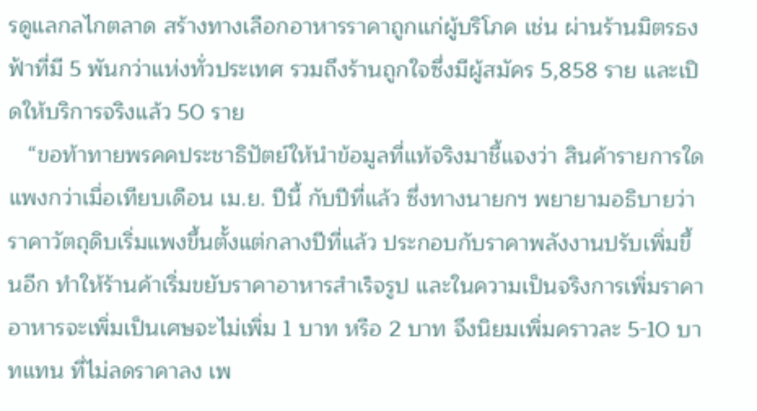รดูแลกลไกตลาด สร้างทางเลือกอาหารราคาถูกแก่ผู้บริโภค เช่น ผ่านร้านมิตรธงฟ้าที่มี 5 พันกว่าแห่งทั่วประเทศ รวมถึงร้านถูกใจซึ่งมีผู้สมัคร 5,858 ราย และเปิดให้บริการจริงแล้ว 50 ราย
   “ขอท้าทายพรคคประชาธิปัตย์ให้นำข้อมูลที่แท้จริงมาชี้แจงว่า สินค้ารายการใดแพงกว่าเมื่อเทียบเดือน เม.ย. ปีนี้ กับปีที่แล้ว ซึ่งทางนายกฯ พยายามอธิบายว่า ราคาวัตถุดิบเริ่มแพงขึ้นตั้งแต่กลางปีที่แล้ว ประกอบกับราคาพลังงานปรับเพิ่มขึ้นอีก ทำให้ร้านค้าเริ่มขยับราคาอาหารสำเร็จรูป และในความเป็นจริงการเพิ่มราคาอาหารจะเพิ่มเป็นเศษจะไม่เพิ่ม 1 บาท หรือ 2 บาท จึงนิยมเพิ่มคราวละ 5-10 บาทแทน ที่ไม่ลดราคาลง เพ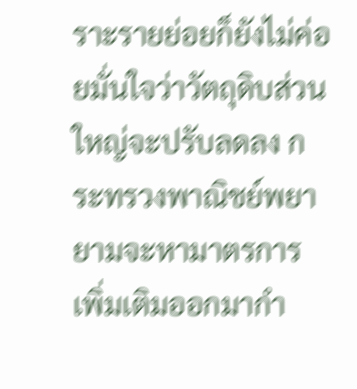ราะรายย่อยก็ยังไม่ค่อยมั่นใจว่าวัตถุดิบส่วนใหญ่จะปรับลดลง กระทรวงพาณิชย์พยายามจะหามาตรการเพิ่มเติมออกมากำ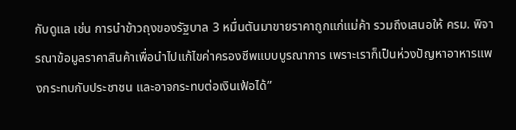กับดูแล เช่น การนำข้าวถุงของรัฐบาล 3 หมื่นตันมาขายราคาถูกแก่แม่ค้า รวมถึงเสนอให้ ครม. พิจารณาข้อมูลราคาสินค้าเพื่อนำไปแก้ไขค่าครองชีพแบบบูรณาการ เพราะเราก็เป็นห่วงปัญหาอาหารแพงกระทบกับประชาชน และอาจกระทบต่อเงินเฟ้อได้”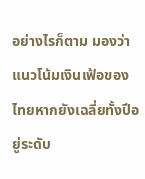อย่างไรก็ตาม มองว่า แนวโน้มเงินเฟ้อของไทยหากยังเฉลี่ยทั้งปีอยู่ระดับ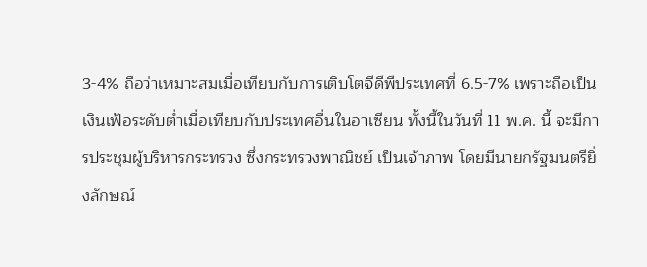3-4% ถือว่าเหมาะสมเมื่อเทียบกับการเติบโตจีดีพีประเทศที่ 6.5-7% เพราะถือเป็นเงินเฟ้อระดับต่ำเมื่อเทียบกับประเทศอื่นในอาเซียน ทั้งนี้ในวันที่ 11 พ.ค. นี้ จะมีการประชุมผู้บริหารกระทรวง ซึ่งกระทรวงพาณิชย์ เป็นเจ้าภาพ โดยมีนายกรัฐมนตรียิ่งลักษณ์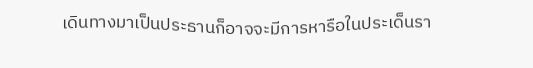เดินทางมาเป็นประธานก็อาจจะมีการหารือในประเด็นรา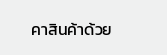คาสินค้าด้วย